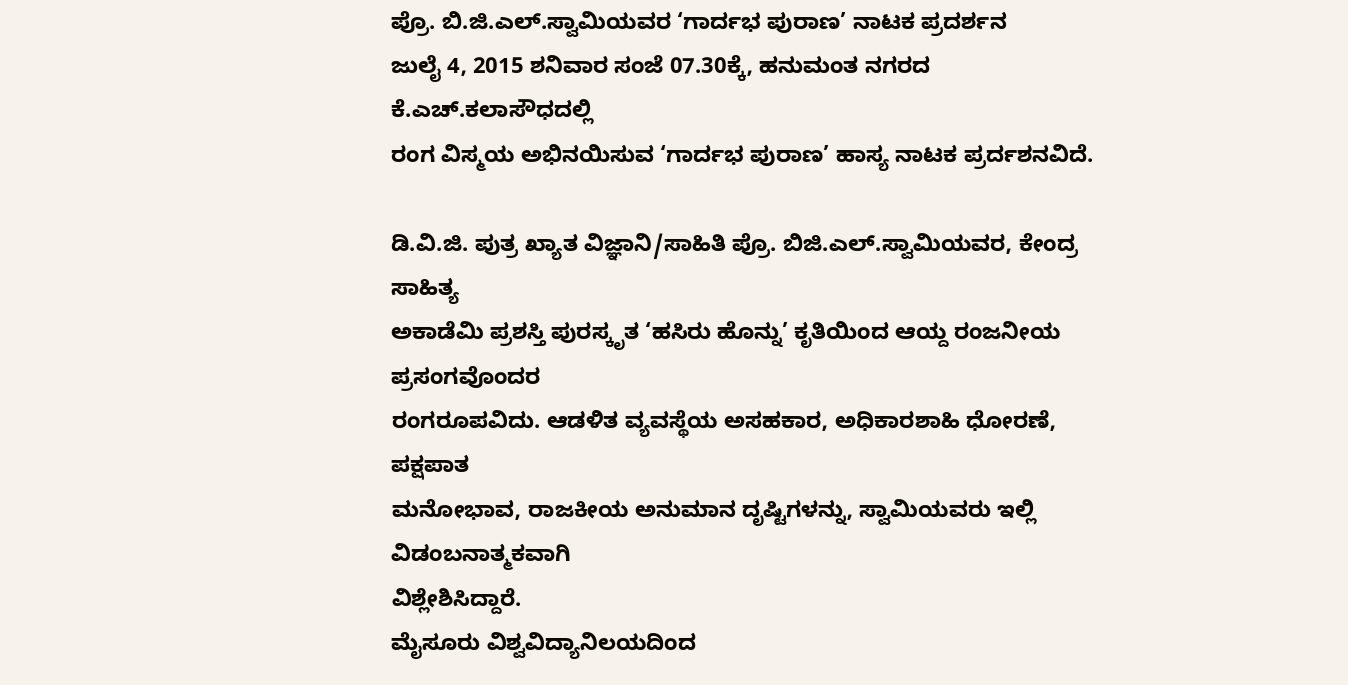ಪ್ರೊ. ಬಿ.ಜಿ.ಎಲ್.ಸ್ವಾಮಿಯವರ ‘ಗಾರ್ದಭ ಪುರಾಣ’ ನಾಟಕ ಪ್ರದರ್ಶನ
ಜುಲೈ 4, 2015 ಶನಿವಾರ ಸಂಜೆ 07.30ಕ್ಕೆ, ಹನುಮಂತ ನಗರದ ಕೆ.ಎಚ್.ಕಲಾಸೌಧದಲ್ಲಿ
ರಂಗ ವಿಸ್ಮಯ ಅಭಿನಯಿಸುವ ‘ಗಾರ್ದಭ ಪುರಾಣ’ ಹಾಸ್ಯ ನಾಟಕ ಪ್ರರ್ದಶನವಿದೆ.

ಡಿ.ವಿ.ಜಿ. ಪುತ್ರ ಖ್ಯಾತ ವಿಜ್ಞಾನಿ/ಸಾಹಿತಿ ಪ್ರೊ. ಬಿಜಿ.ಎಲ್.ಸ್ವಾಮಿಯವರ, ಕೇಂದ್ರ ಸಾಹಿತ್ಯ
ಅಕಾಡೆಮಿ ಪ್ರಶಸ್ತಿ ಪುರಸ್ಕೃತ ‘ಹಸಿರು ಹೊನ್ನು’ ಕೃತಿಯಿಂದ ಆಯ್ದ ರಂಜನೀಯ ಪ್ರಸಂಗವೊಂದರ
ರಂಗರೂಪವಿದು. ಆಡಳಿತ ವ್ಯವಸ್ಥೆಯ ಅಸಹಕಾರ, ಅಧಿಕಾರಶಾಹಿ ಧೋರಣೆ, ಪಕ್ಷಪಾತ
ಮನೋಭಾವ, ರಾಜಕೀಯ ಅನುಮಾನ ದೃಷ್ಟಿಗಳನ್ನು, ಸ್ವಾಮಿಯವರು ಇಲ್ಲಿ ವಿಡಂಬನಾತ್ಮಕವಾಗಿ
ವಿಶ್ಲೇಶಿಸಿದ್ದಾರೆ.
ಮೈಸೂರು ವಿಶ್ವವಿದ್ಯಾನಿಲಯದಿಂದ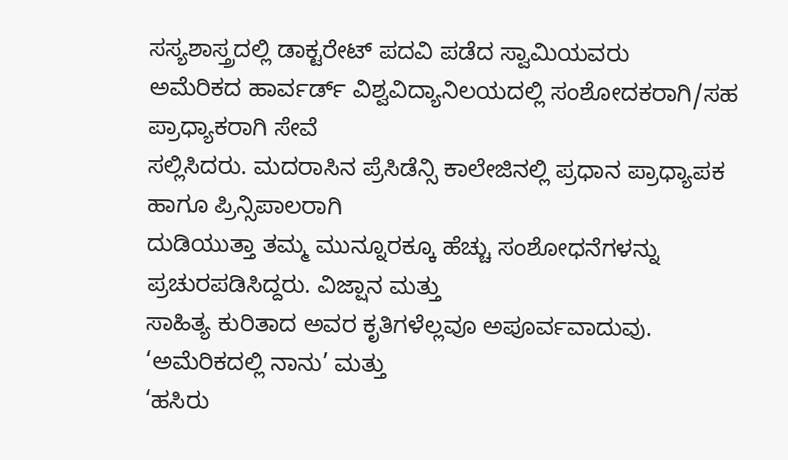ಸಸ್ಯಶಾಸ್ತ್ರದಲ್ಲಿ ಡಾಕ್ಟರೇಟ್ ಪದವಿ ಪಡೆದ ಸ್ವಾಮಿಯವರು
ಅಮೆರಿಕದ ಹಾರ್ವರ್ಡ್ ವಿಶ್ವವಿದ್ಯಾನಿಲಯದಲ್ಲಿ ಸಂಶೋದಕರಾಗಿ/ಸಹ ಪ್ರಾಧ್ಯಾಕರಾಗಿ ಸೇವೆ
ಸಲ್ಲಿಸಿದರು. ಮದರಾಸಿನ ಪ್ರೆಸಿಡೆನ್ಸಿ ಕಾಲೇಜಿನಲ್ಲಿ ಪ್ರಧಾನ ಪ್ರಾಧ್ಯಾಪಕ ಹಾಗೂ ಪ್ರಿನ್ಸಿಪಾಲರಾಗಿ
ದುಡಿಯುತ್ತಾ ತಮ್ಮ ಮುನ್ನೂರಕ್ಕೂ ಹೆಚ್ಚು ಸಂಶೋಧನೆಗಳನ್ನು ಪ್ರಚುರಪಡಿಸಿದ್ದರು. ವಿಜ್ಷಾನ ಮತ್ತು
ಸಾಹಿತ್ಯ ಕುರಿತಾದ ಅವರ ಕೃತಿಗಳೆಲ್ಲವೂ ಅಪೂರ್ವವಾದುವು. ‘ಅಮೆರಿಕದಲ್ಲಿ ನಾನು’ ಮತ್ತು
‘ಹಸಿರು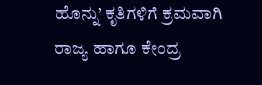ಹೊನ್ನು’ ಕೃತಿಗಳಿಗೆ ಕ್ರಮವಾಗಿ ರಾಜ್ಯ ಹಾಗೂ ಕೇಂದ್ರ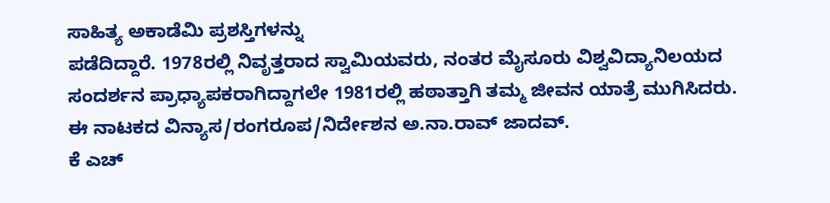ಸಾಹಿತ್ಯ ಅಕಾಡೆಮಿ ಪ್ರಶಸ್ತಿಗಳನ್ನು
ಪಡೆದಿದ್ದಾರೆ. 1978ರಲ್ಲಿ ನಿವೃತ್ತರಾದ ಸ್ವಾಮಿಯವರು, ನಂತರ ಮೈಸೂರು ವಿಶ್ವವಿದ್ಯಾನಿಲಯದ
ಸಂದರ್ಶನ ಪ್ರಾಧ್ಯಾಪಕರಾಗಿದ್ದಾಗಲೇ 1981ರಲ್ಲಿ ಹಠಾತ್ತಾಗಿ ತಮ್ಮ ಜೀವನ ಯಾತ್ರೆ ಮುಗಿಸಿದರು.
ಈ ನಾಟಕದ ವಿನ್ಯಾಸ/ರಂಗರೂಪ/ನಿರ್ದೇಶನ ಅ.ನಾ.ರಾವ್ ಜಾದವ್.
ಕೆ ಎಚ್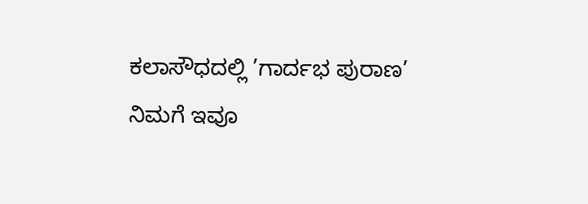ಕಲಾಸೌಧದಲ್ಲಿ ’ಗಾರ್ದಭ ಪುರಾಣ’
ನಿಮಗೆ ಇವೂ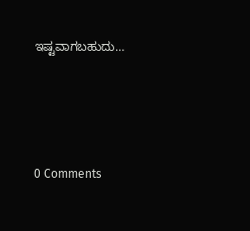ಇಷ್ಟವಾಗಬಹುದು…




0 Comments